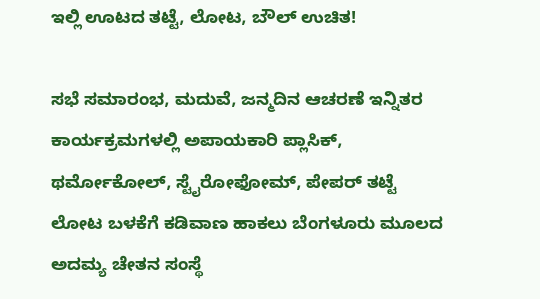ಇಲ್ಲಿ ಊಟದ ತಟ್ಟೆ, ಲೋಟ, ಬೌಲ್ ಉಚಿತ!

ಸಭೆ ಸಮಾರಂಭ, ಮದುವೆ, ಜನ್ಮದಿನ ಆಚರಣೆ ಇನ್ನಿತರ ಕಾರ್ಯಕ್ರಮಗಳಲ್ಲಿ ಅಪಾಯಕಾರಿ ಪ್ಲಾಸಿಕ್, ಥರ್ಮೋಕೋಲ್, ಸ್ಟೈರೋಫೋಮ್, ಪೇಪರ್ ತಟ್ಟೆ ಲೋಟ ಬಳಕೆಗೆ ಕಡಿವಾಣ ಹಾಕಲು ಬೆಂಗಳೂರು ಮೂಲದ ಅದಮ್ಯ ಚೇತನ ಸಂಸ್ಥೆ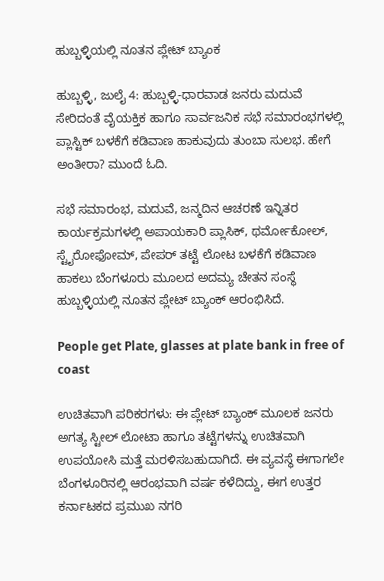ಹುಬ್ಬಳ್ಳಿಯಲ್ಲಿ ನೂತನ ಪ್ಲೇಟ್ ಬ್ಯಾಂಕ

ಹುಬ್ಬಳ್ಳಿ, ಜುಲೈ 4: ಹುಬ್ಬಳ್ಳಿ-ಧಾರವಾಡ ಜನರು ಮದುವೆ ಸೇರಿದಂತೆ ವೈಯಕ್ತಿಕ ಹಾಗೂ ಸಾರ್ವಜನಿಕ ಸಭೆ ಸಮಾರಂಭಗಳಲ್ಲಿ ಪ್ಲಾಸ್ಟಿಕ್ ಬಳಕೆಗೆ ಕಡಿವಾಣ ಹಾಕುವುದು ತುಂಬಾ ಸುಲಭ. ಹೇಗೆ ಅಂತೀರಾ? ಮುಂದೆ ಓದಿ.

ಸಭೆ ಸಮಾರಂಭ, ಮದುವೆ, ಜನ್ಮದಿನ ಆಚರಣೆ ಇನ್ನಿತರ ಕಾರ್ಯಕ್ರಮಗಳಲ್ಲಿ ಅಪಾಯಕಾರಿ ಪ್ಲಾಸಿಕ್, ಥರ್ಮೋಕೋಲ್, ಸ್ಟೈರೋಫೋಮ್, ಪೇಪರ್ ತಟ್ಟೆ ಲೋಟ ಬಳಕೆಗೆ ಕಡಿವಾಣ ಹಾಕಲು ಬೆಂಗಳೂರು ಮೂಲದ ಅದಮ್ಯ ಚೇತನ ಸಂಸ್ಥೆ ಹುಬ್ಬಳ್ಳಿಯಲ್ಲಿ ನೂತನ ಪ್ಲೇಟ್ ಬ್ಯಾಂಕ್ ಆರಂಭಿಸಿದೆ.

People get Plate, glasses at plate bank in free of coast

ಉಚಿತವಾಗಿ ಪರಿಕರಗಳು: ಈ ಪ್ಲೇಟ್ ಬ್ಯಾಂಕ್ ಮೂಲಕ ಜನರು ಅಗತ್ಯ ಸ್ಟೀಲ್ ಲೋಟಾ ಹಾಗೂ ತಟ್ಟೆಗಳನ್ನು ಉಚಿತವಾಗಿ ಉಪಯೋಸಿ ಮತ್ತೆ ಮರಳಿಸಬಹುದಾಗಿದೆ. ಈ ವ್ಯವಸ್ಥೆ ಈಗಾಗಲೇ ಬೆಂಗಳೂರಿನಲ್ಲಿ ಆರಂಭವಾಗಿ ವರ್ಷ ಕಳೆದಿದ್ದು, ಈಗ ಉತ್ತರ ಕರ್ನಾಟಕದ ಪ್ರಮುಖ ನಗರಿ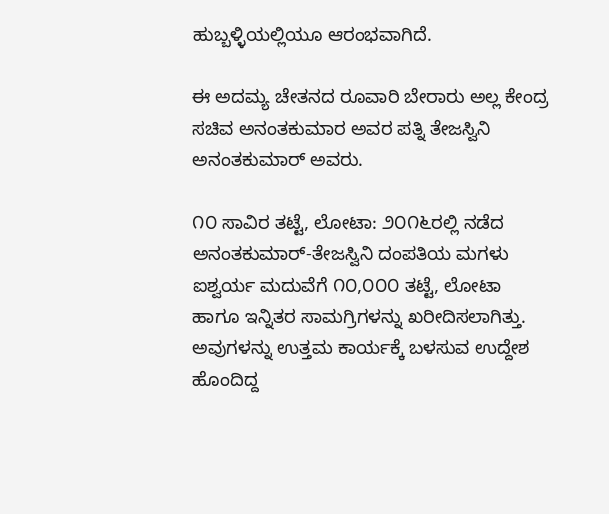ಹುಬ್ಬಳ್ಳಿಯಲ್ಲಿಯೂ ಆರಂಭವಾಗಿದೆ.

ಈ ಅದಮ್ಯ ಚೇತನದ ರೂವಾರಿ ಬೇರಾರು ಅಲ್ಲ ಕೇಂದ್ರ ಸಚಿವ ಅನಂತಕುಮಾರ ಅವರ ಪತ್ನಿ ತೇಜಸ್ವಿನಿ ಅನಂತಕುಮಾರ್ ಅವರು.

೧೦ ಸಾವಿರ ತಟ್ಟೆ, ಲೋಟಾ: ೨೦೧೬ರಲ್ಲಿ ನಡೆದ ಅನಂತಕುಮಾರ್-ತೇಜಸ್ವಿನಿ ದಂಪತಿಯ ಮಗಳು ಐಶ್ವರ್ಯ ಮದುವೆಗೆ ೧೦,೦೦೦ ತಟ್ಟೆ, ಲೋಟಾ ಹಾಗೂ ಇನ್ನಿತರ ಸಾಮಗ್ರಿಗಳನ್ನು ಖರೀದಿಸಲಾಗಿತ್ತು. ಅವುಗಳನ್ನು ಉತ್ತಮ ಕಾರ್ಯಕ್ಕೆ ಬಳಸುವ ಉದ್ದೇಶ ಹೊಂದಿದ್ದ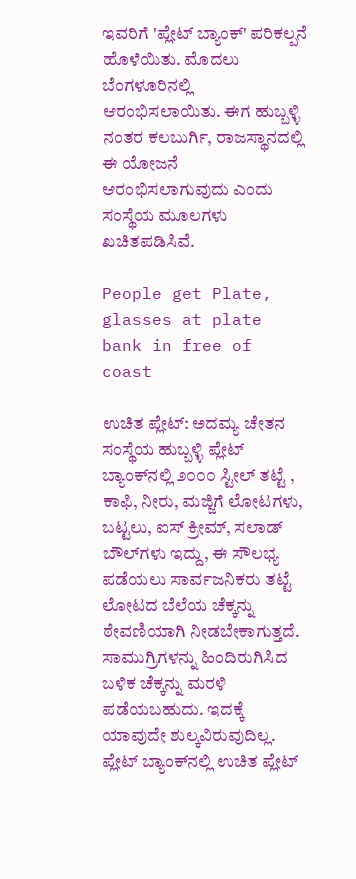ಇವರಿಗೆ 'ಪ್ಲೇಟ್ ಬ್ಯಾಂಕ್' ಪರಿಕಲ್ಪನೆ ಹೊಳೆಯಿತು. ಮೊದಲು ಬೆಂಗಳೂರಿನಲ್ಲಿ ಆರಂಭಿಸಲಾಯಿತು. ಈಗ ಹುಬ್ಬಳ್ಳಿ ನಂತರ ಕಲಬುರ್ಗಿ, ರಾಜಸ್ಥಾನದಲ್ಲಿ ಈ ಯೋಜನೆ ಆರಂಭಿಸಲಾಗುವುದು ಎಂದು ಸಂಸ್ಥೆಯ ಮೂಲಗಳು ಖಚಿತಪಡಿಸಿವೆ.

People get Plate, glasses at plate bank in free of coast

ಉಚಿತ ಪ್ಲೇಟ್: ಅದಮ್ಯ ಚೇತನ ಸಂಸ್ಥೆಯ ಹುಬ್ಬಳ್ಳಿ ಪ್ಲೇಟ್ ಬ್ಯಾಂಕ್‌ನಲ್ಲಿ ೨೦೦೦ ಸ್ಟೀಲ್ ತಟ್ಟೆ , ಕಾಫಿ, ನೀರು, ಮಜ್ಜಿಗೆ ಲೋಟಗಳು, ಬಟ್ಟಲು, ಐಸ್ ಕ್ರೀಮ್, ಸಲಾಡ್ ಬೌಲ್‌ಗಳು ಇದ್ದು, ಈ ಸೌಲಭ್ಯ ಪಡೆಯಲು ಸಾರ್ವಜನಿಕರು ತಟ್ಟೆ ಲೋಟದ ಬೆಲೆಯ ಚೆಕ್ಕನ್ನು ಠೇವಣಿಯಾಗಿ ನೀಡಬೇಕಾಗುತ್ತದೆ. ಸಾಮುಗ್ರಿಗಳನ್ನು ಹಿಂದಿರುಗಿಸಿದ ಬಳಿಕ ಚೆಕ್ಕನ್ನು ಮರಳಿ ಪಡೆಯಬಹುದು. ಇದಕ್ಕೆ ಯಾವುದೇ ಶುಲ್ಕವಿರುವುದಿಲ್ಲ. ಪ್ಲೇಟ್ ಬ್ಯಾಂಕ್‌ನಲ್ಲಿ ಉಚಿತ ಪ್ಲೇಟ್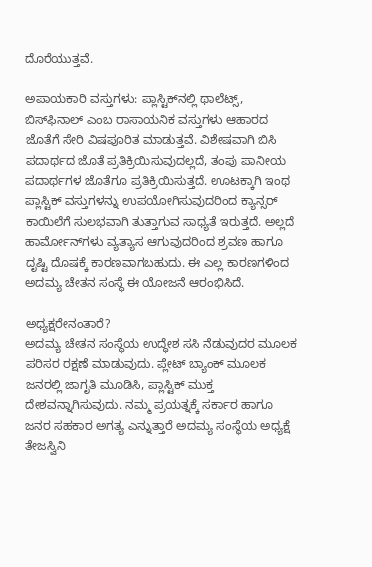ದೊರೆಯುತ್ತವೆ.

ಅಪಾಯಕಾರಿ ವಸ್ತುಗಳು: ಪ್ಲಾಸ್ಟಿಕ್‌ನಲ್ಲಿ ಥಾಲೆಟ್ಸ್, ಬಿಸ್‌ಫಿನಾಲ್ ಎಂಬ ರಾಸಾಯನಿಕ ವಸ್ತುಗಳು ಆಹಾರದ ಜೊತೆಗೆ ಸೇರಿ ವಿಷಪೂರಿತ ಮಾಡುತ್ತವೆ. ವಿಶೇಷವಾಗಿ ಬಿಸಿ ಪದಾರ್ಥದ ಜೊತೆ ಪ್ರತಿಕ್ರಿಯಿಸುವುದಲ್ಲದೆ, ತಂಪು ಪಾನೀಯ ಪದಾರ್ಥಗಳ ಜೊತೆಗೂ ಪ್ರತಿಕ್ರಿಯಿಸುತ್ತದೆ. ಊಟಕ್ಕಾಗಿ ಇಂಥ ಪ್ಲಾಸ್ಟಿಕ್ ವಸ್ತುಗಳನ್ನು ಉಪಯೋಗಿಸುವುದರಿಂದ ಕ್ಯಾನ್ಸರ್ ಕಾಯಿಲೆಗೆ ಸುಲಭವಾಗಿ ತುತ್ತಾಗುವ ಸಾಧ್ಯತೆ ಇರುತ್ತದೆ. ಅಲ್ಲದೆ ಹಾರ್ಮೋನ್‌ಗಳು ವ್ಯತ್ಯಾಸ ಆಗುವುದರಿಂದ ಶ್ರವಣ ಹಾಗೂ ದೃಷ್ಟಿ ದೊಷಕ್ಕೆ ಕಾರಣವಾಗಬಹುದು. ಈ ಎಲ್ಲ ಕಾರಣಗಳಿಂದ ಅದಮ್ಯ ಚೇತನ ಸಂಸ್ಥೆ ಈ ಯೋಜನೆ ಆರಂಭಿಸಿದೆ.

ಅಧ್ಯಕ್ಷರೇನಂತಾರೆ?
ಅದಮ್ಯ ಚೇತನ ಸಂಸ್ಥೆಯ ಉದ್ಧೇಶ ಸಸಿ ನೆಡುವುದರ ಮೂಲಕ ಪರಿಸರ ರಕ್ಷಣೆ ಮಾಡುವುದು. ಪ್ಲೇಟ್ ಬ್ಯಾಂಕ್ ಮೂಲಕ ಜನರಲ್ಲಿ ಜಾಗೃತಿ ಮೂಡಿಸಿ, ಪ್ಲಾಸ್ಟಿಕ್ ಮುಕ್ತ ದೇಶವನ್ನಾಗಿಸುವುದು. ನಮ್ಮ ಪ್ರಯತ್ನಕ್ಕೆ ಸರ್ಕಾರ ಹಾಗೂ ಜನರ ಸಹಕಾರ ಅಗತ್ಯ ಎನ್ನುತ್ತಾರೆ ಅದಮ್ಯ ಸಂಸ್ಥೆಯ ಅಧ್ಯಕ್ಷೆ ತೇಜಸ್ವಿನಿ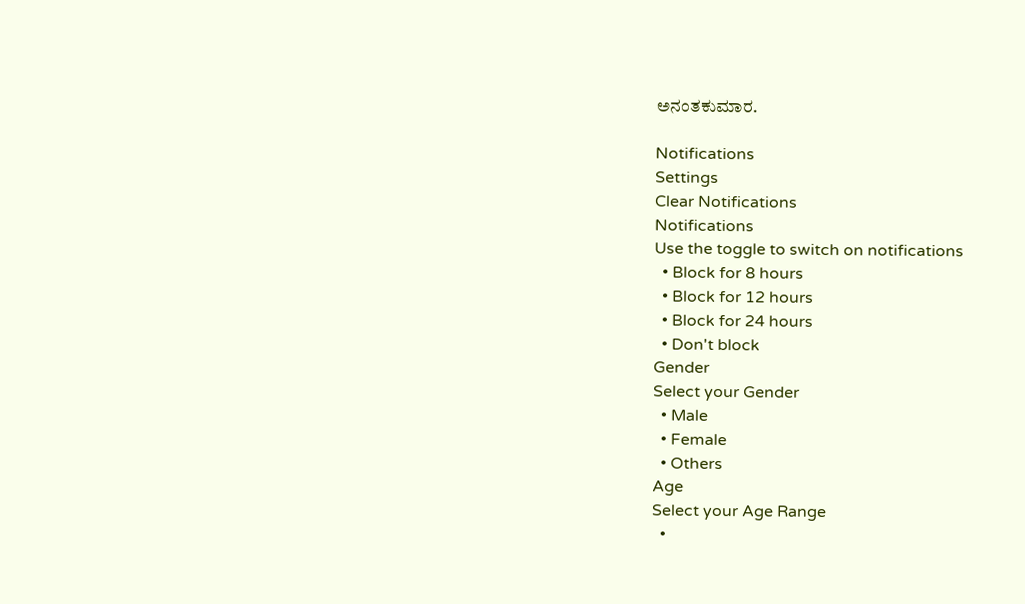ಅನಂತಕುಮಾರ.

Notifications
Settings
Clear Notifications
Notifications
Use the toggle to switch on notifications
  • Block for 8 hours
  • Block for 12 hours
  • Block for 24 hours
  • Don't block
Gender
Select your Gender
  • Male
  • Female
  • Others
Age
Select your Age Range
  •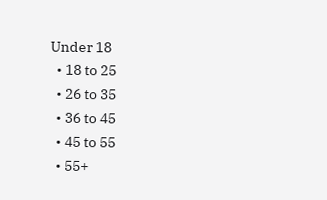Under 18
  • 18 to 25
  • 26 to 35
  • 36 to 45
  • 45 to 55
  • 55+